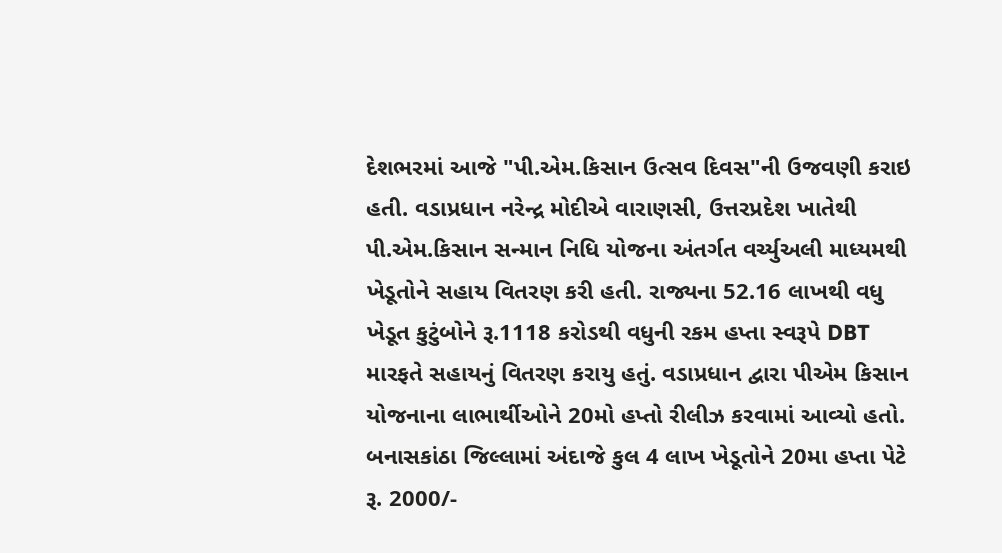દેશભરમાં આજે "પી.એમ.કિસાન ઉત્સવ દિવસ"ની ઉજવણી કરાઇ હતી. વડાપ્રધાન નરેન્દ્ર મોદીએ વારાણસી, ઉત્તરપ્રદેશ ખાતેથી પી.એમ.કિસાન સન્માન નિધિ યોજના અંતર્ગત વર્ચ્યુઅલી માધ્યમથી ખેડૂતોને સહાય વિતરણ કરી હતી. રાજ્યના 52.16 લાખથી વધુ ખેડૂત કુટુંબોને રૂ.1118 કરોડથી વધુની રકમ હપ્તા સ્વરૂપે DBT મારફતે સહાયનું વિતરણ કરાયુ હતું. વડાપ્રધાન દ્વારા પીએમ કિસાન યોજનાના લાભાર્થીઓને 20મો હપ્તો રીલીઝ કરવામાં આવ્યો હતો.
બનાસકાંઠા જિલ્લામાં અંદાજે કુલ 4 લાખ ખેડૂતોને 20મા હપ્તા પેટે રૂ. 2000/-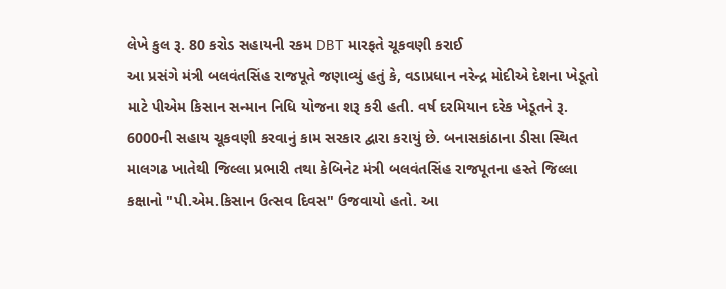લેખે કુલ રૂ. 80 કરોડ સહાયની રકમ DBT મારફતે ચૂકવણી કરાઈ
આ પ્રસંગે મંત્રી બલવંતસિંહ રાજપૂતે જણાવ્યું હતું કે, વડાપ્રધાન નરેન્દ્ર મોદીએ દેશના ખેડૂતો માટે પીએમ કિસાન સન્માન નિધિ યોજના શરૂ કરી હતી. વર્ષ દરમિયાન દરેક ખેડૂતને રૂ. 6000ની સહાય ચૂકવણી કરવાનું કામ સરકાર દ્વારા કરાયું છે. બનાસકાંઠાના ડીસા સ્થિત માલગઢ ખાતેથી જિલ્લા પ્રભારી તથા કેબિનેટ મંત્રી બલવંતસિંહ રાજપૂતના હસ્તે જિલ્લા કક્ષાનો "પી.એમ.કિસાન ઉત્સવ દિવસ" ઉજવાયો હતો. આ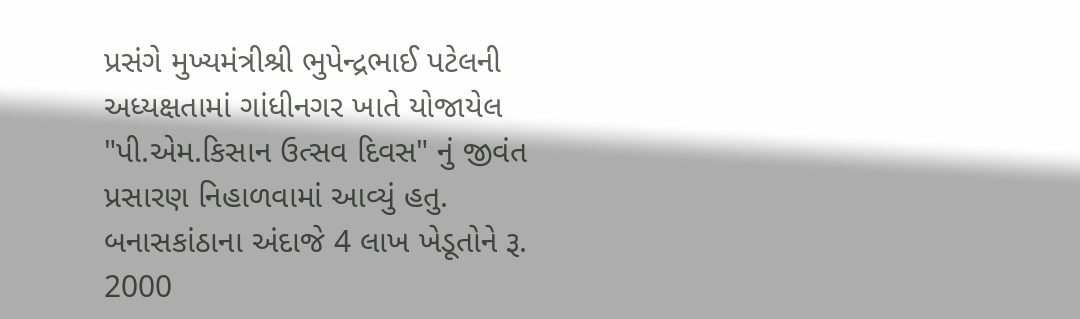પ્રસંગે મુખ્યમંત્રીશ્રી ભુપેન્દ્રભાઈ પટેલની અધ્યક્ષતામાં ગાંધીનગર ખાતે યોજાયેલ "પી.એમ.કિસાન ઉત્સવ દિવસ" નું જીવંત પ્રસારણ નિહાળવામાં આવ્યું હતુ.
બનાસકાંઠાના અંદાજે 4 લાખ ખેડૂતોને રૂ. 2000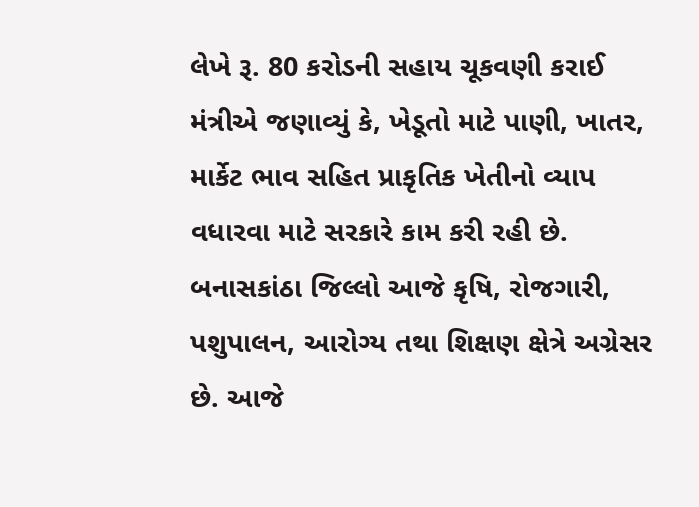લેખે રૂ. 80 કરોડની સહાય ચૂકવણી કરાઈ
મંત્રીએ જણાવ્યું કે, ખેડૂતો માટે પાણી, ખાતર, માર્કેટ ભાવ સહિત પ્રાકૃતિક ખેતીનો વ્યાપ વધારવા માટે સરકારે કામ કરી રહી છે. બનાસકાંઠા જિલ્લો આજે કૃષિ, રોજગારી, પશુપાલન, આરોગ્ય તથા શિક્ષણ ક્ષેત્રે અગ્રેસર છે. આજે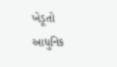ખેડૂતો આધુનિક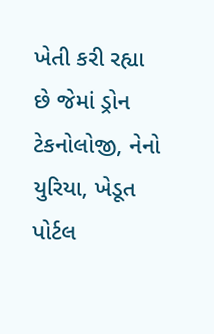ખેતી કરી રહ્યા છે જેમાં ડ્રોન ટેકનોલોજી, નેનો યુરિયા, ખેડૂત પોર્ટલ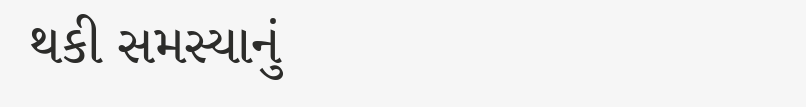થકી સમસ્યાનું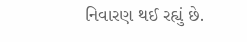નિવારણ થઈ રહ્યું છે.